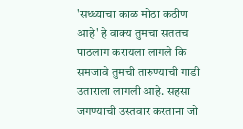'सध्ध्याचा काळ मोठा कठीण आहे' हे वाक्य तुमचा सततच पाठलाग करायला लागले कि समजावे तुमची तारुण्याची गाडी उताराला लागली आहे. सहसा जगण्याची उस्तवार करताना जो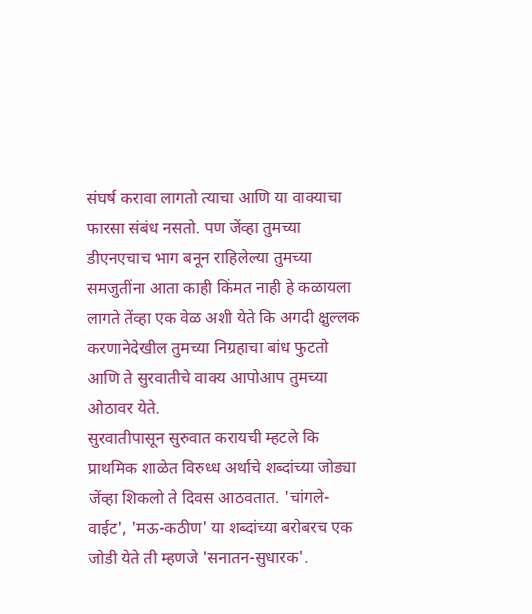संघर्ष करावा लागतो त्याचा आणि या वाक्याचा फारसा संबंध नसतो. पण जेंव्हा तुमच्या डीएनएचाच भाग बनून राहिलेल्या तुमच्या समजुतींना आता काही किंमत नाही हे कळायला लागते तेंव्हा एक वेळ अशी येते कि अगदी क्षुल्लक करणानेदेखील तुमच्या निग्रहाचा बांध फुटतो आणि ते सुरवातीचे वाक्य आपोआप तुमच्या ओठावर येते.
सुरवातीपासून सुरुवात करायची म्हटले कि प्राथमिक शाळेत विरुध्ध अर्थाचे शब्दांच्या जोड्या जेंव्हा शिकलो ते दिवस आठवतात. 'चांगले-वाईट', 'मऊ-कठीण' या शब्दांच्या बरोबरच एक जोडी येते ती म्हणजे 'सनातन-सुधारक'.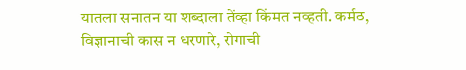यातला सनातन या शब्दाला तेंव्हा किंमत नव्हती. कर्मठ, विज्ञानाची कास न धरणारे, रोगाची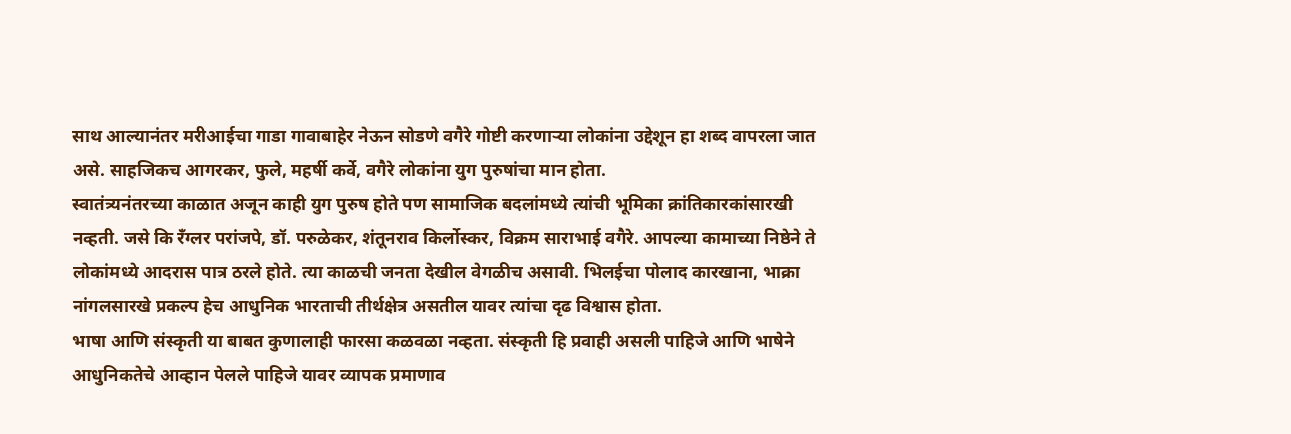साथ आल्यानंतर मरीआईचा गाडा गावाबाहेर नेऊन सोडणे वगैरे गोष्टी करणाऱ्या लोकांना उद्देशून हा शब्द वापरला जात असे. साहजिकच आगरकर, फुले, महर्षी कर्वे, वगैरे लोकांना युग पुरुषांचा मान होता.
स्वातंत्र्यनंतरच्या काळात अजून काही युग पुरुष होते पण सामाजिक बदलांमध्ये त्यांची भूमिका क्रांतिकारकांसारखी नव्हती. जसे कि रँग्लर परांजपे, डॉ. परुळेकर, शंतूनराव किर्लोस्कर, विक्रम साराभाई वगैरे. आपल्या कामाच्या निष्ठेने ते लोकांमध्ये आदरास पात्र ठरले होते. त्या काळची जनता देखील वेगळीच असावी. भिलईचा पोलाद कारखाना, भाक्रा नांगलसारखे प्रकल्प हेच आधुनिक भारताची तीर्थक्षेत्र असतील यावर त्यांचा दृढ विश्वास होता.
भाषा आणि संस्कृती या बाबत कुणालाही फारसा कळवळा नव्हता. संस्कृती हि प्रवाही असली पाहिजे आणि भाषेने आधुनिकतेचे आव्हान पेलले पाहिजे यावर व्यापक प्रमाणाव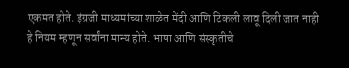एकमत होते. इंग्रजी माध्यमांच्या शाळेत मेंदी आणि टिकली लावू दिली जात नाही हे नियम म्हणून सर्वांना मान्य होते. भाषा आणि संस्कृतीचे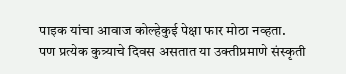पाइक यांचा आवाज कोल्हेकुई पेक्षा फार मोठा नव्हता.
पण प्रत्येक कुत्र्याचे दिवस असतात या उक्तीप्रमाणे संस्कृती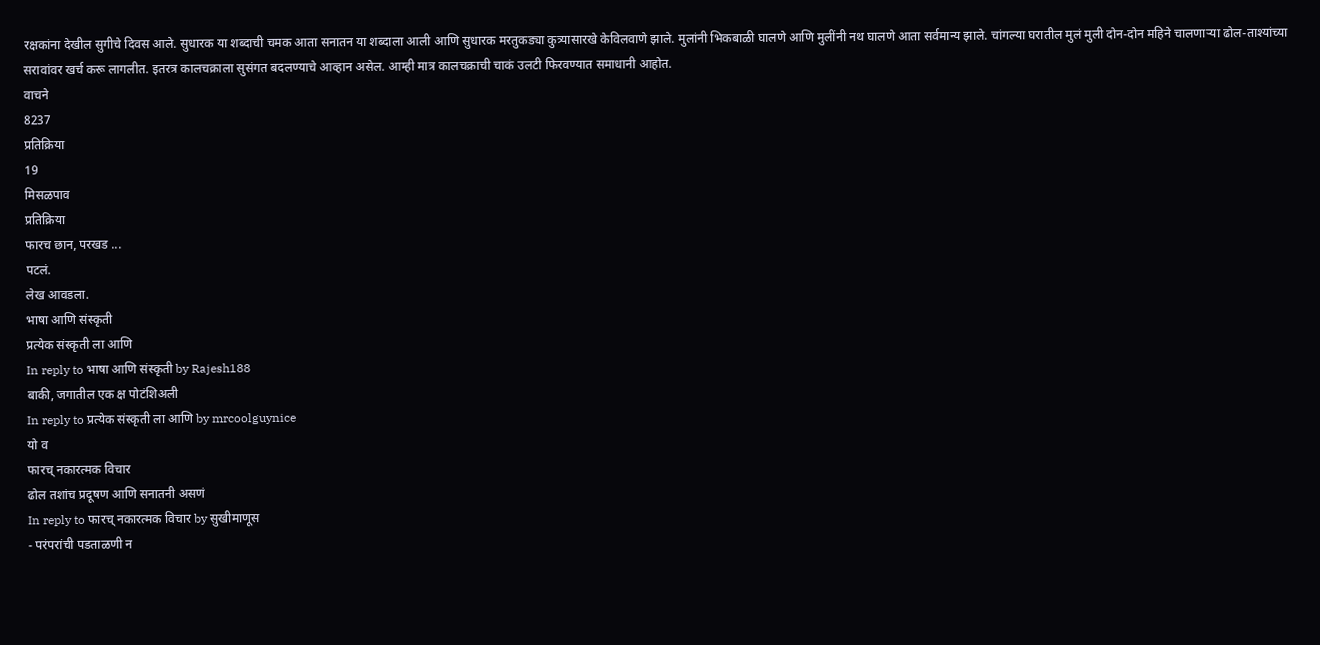रक्षकांना देखील सुगीचे दिवस आले. सुधारक या शब्दाची चमक आता सनातन या शब्दाला आली आणि सुधारक मरतुकड्या कुत्र्यासारखे केविलवाणे झाले. मुलांनी भिकबाळी घालणे आणि मुलींनी नथ घालणे आता सर्वमान्य झाले. चांगल्या घरातील मुलं मुली दोन-दोन महिने चालणाऱ्या ढोल-ताश्यांच्या सरावांवर खर्च करू लागलीत. इतरत्र कालचक्राला सुसंगत बदलण्याचे आव्हान असेल. आम्ही मात्र कालचक्राची चाकं उलटी फिरवण्यात समाधानी आहोत.
वाचने
8237
प्रतिक्रिया
19
मिसळपाव
प्रतिक्रिया
फारच छान, परखड ...
पटलं.
लेख आवडला.
भाषा आणि संस्कृती
प्रत्येक संस्कृती ला आणि
In reply to भाषा आणि संस्कृती by Rajesh188
बाकी, जगातील एक क्ष पोटंशिअली
In reply to प्रत्येक संस्कृती ला आणि by mrcoolguynice
यो व
फारच् नकारत्मक विचार
ढोल तशांच प्रदूषण आणि सनातनी असणं
In reply to फारच् नकारत्मक विचार by सुखीमाणूस
- परंपरांची पडताळणी न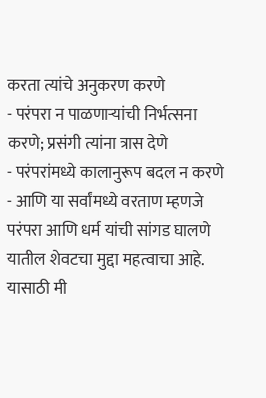करता त्यांचे अनुकरण करणे
- परंपरा न पाळणाऱ्यांची निर्भत्सना करणे; प्रसंगी त्यांना त्रास देणे
- परंपरांमध्ये कालानुरूप बदल न करणे
- आणि या सर्वांमध्ये वरताण म्हणजे परंपरा आणि धर्म यांची सांगड घालणे
यातील शेवटचा मुद्दा महत्वाचा आहे. यासाठी मी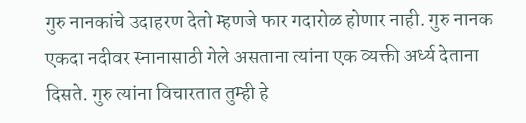गुरु नानकांचे उदाहरण देतो म्हणजे फार गदारोळ होणार नाही. गुरु नानक एकदा नदीवर स्नानासाठी गेले असताना त्यांना एक व्यक्ती अर्ध्य देताना दिसते. गुरु त्यांना विचारतात तुम्ही हे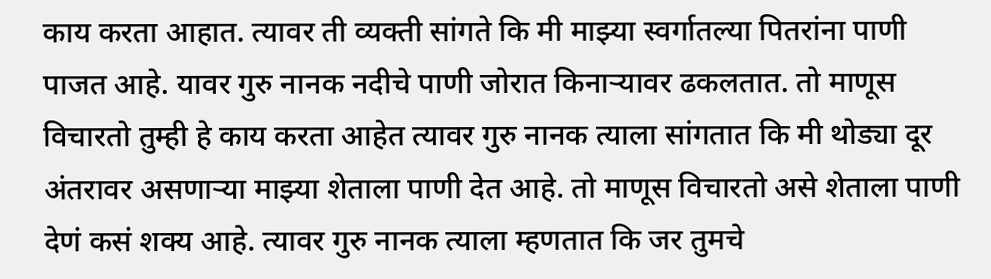काय करता आहात. त्यावर ती व्यक्ती सांगते कि मी माझ्या स्वर्गातल्या पितरांना पाणी पाजत आहे. यावर गुरु नानक नदीचे पाणी जोरात किनाऱ्यावर ढकलतात. तो माणूस विचारतो तुम्ही हे काय करता आहेत त्यावर गुरु नानक त्याला सांगतात कि मी थोड्या दूर अंतरावर असणाऱ्या माझ्या शेताला पाणी देत आहे. तो माणूस विचारतो असे शेताला पाणी देणं कसं शक्य आहे. त्यावर गुरु नानक त्याला म्हणतात कि जर तुमचे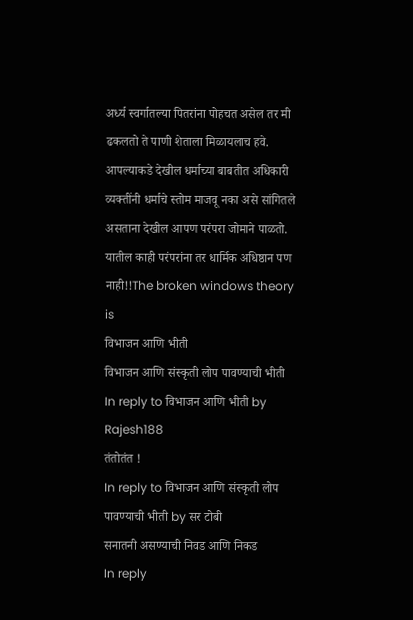अर्ध्य स्वर्गातल्या पितरांना पोहचत असेल तर मी ढकलतो ते पाणी शेताला मिळायलाच हवे. आपल्याकडे देखील धर्माच्या बाबतीत अधिकारी व्यक्तींनी धर्माचे स्तोम माजवू नका असे सांगितले असताना देखील आपण परंपरा जोमाने पाळतो. यातील काही परंपरांना तर धार्मिक अधिष्ठान पण नाही!!The broken windows theory is
विभाजन आणि भीती
विभाजन आणि संस्कृती लोप पावण्याची भीती
In reply to विभाजन आणि भीती by Rajesh188
तंतोतंत !
In reply to विभाजन आणि संस्कृती लोप पावण्याची भीती by सर टोबी
सनातनी असण्याची निवड आणि निकड
In reply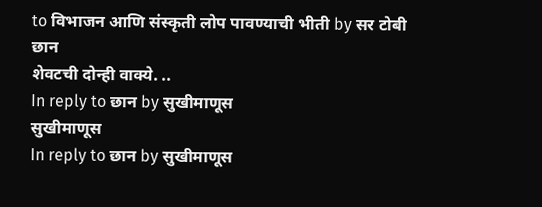to विभाजन आणि संस्कृती लोप पावण्याची भीती by सर टोबी
छान
शेवटची दोन्ही वाक्ये. ..
In reply to छान by सुखीमाणूस
सुखीमाणूस
In reply to छान by सुखीमाणूस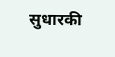सुधारकी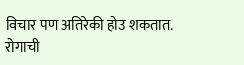विचार पण अतिरेकी होउ शकतात.
रोगाची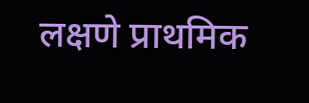लक्षणे प्राथमिक